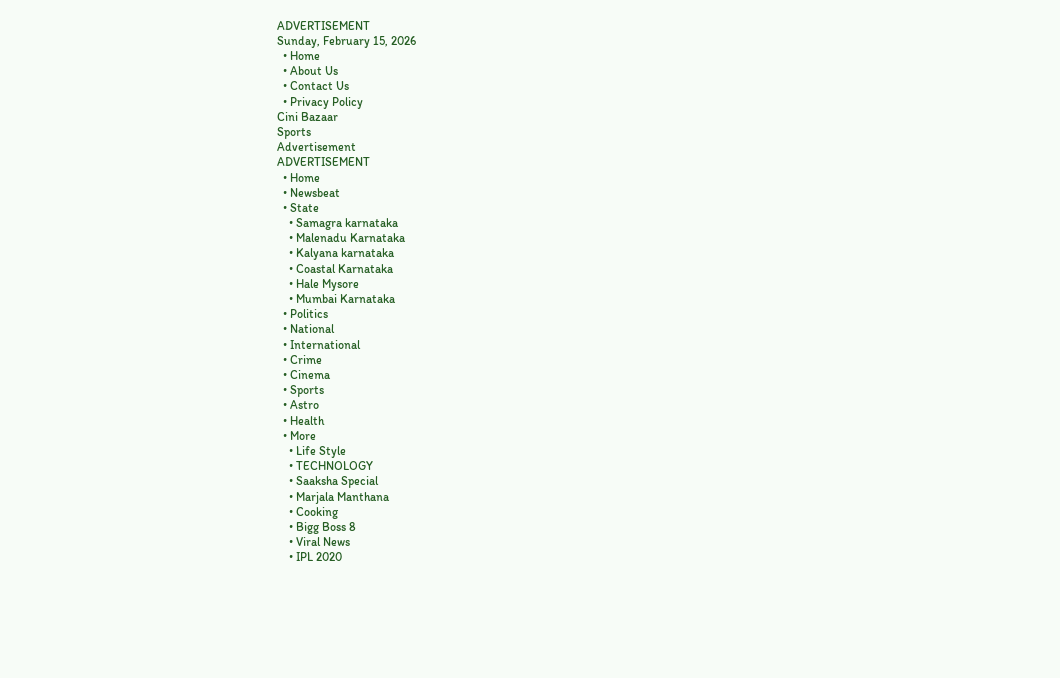ADVERTISEMENT
Sunday, February 15, 2026
  • Home
  • About Us
  • Contact Us
  • Privacy Policy
Cini Bazaar
Sports
Advertisement
ADVERTISEMENT
  • Home
  • Newsbeat
  • State
    • Samagra karnataka
    • Malenadu Karnataka
    • Kalyana karnataka
    • Coastal Karnataka
    • Hale Mysore
    • Mumbai Karnataka
  • Politics
  • National
  • International
  • Crime
  • Cinema
  • Sports
  • Astro
  • Health
  • More
    • Life Style
    • TECHNOLOGY
    • Saaksha Special
    • Marjala Manthana
    • Cooking
    • Bigg Boss 8
    • Viral News
    • IPL 2020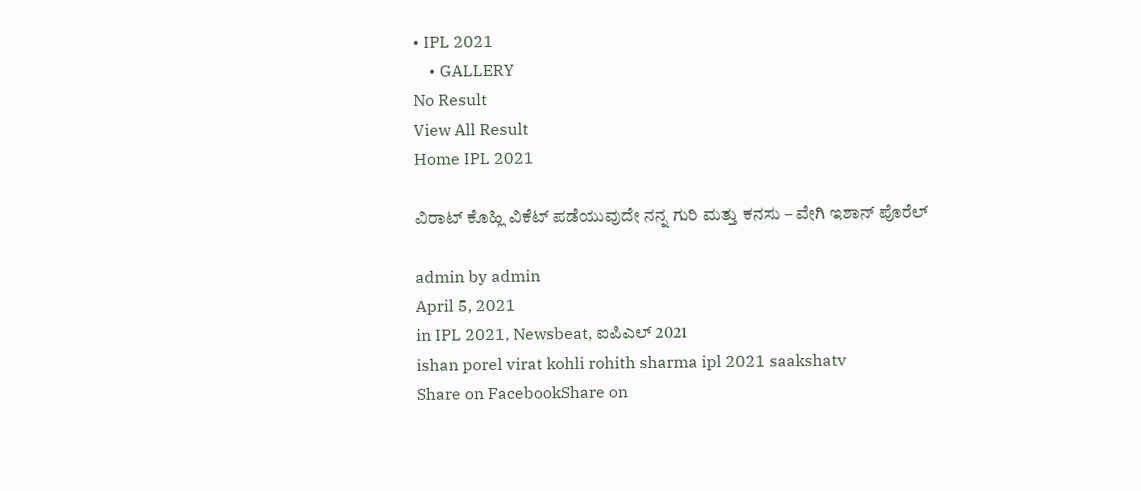• IPL 2021
    • GALLERY
No Result
View All Result
Home IPL 2021

ವಿರಾಟ್ ಕೊಹ್ಲಿ ವಿಕೆಟ್ ಪಡೆಯುವುದೇ ನನ್ನ ಗುರಿ ಮತ್ತು ಕನಸು – ವೇಗಿ ಇಶಾನ್ ಪೊರೆಲ್

admin by admin
April 5, 2021
in IPL 2021, Newsbeat, ಐಪಿಎಲ್ 2021
ishan porel virat kohli rohith sharma ipl 2021 saakshatv
Share on FacebookShare on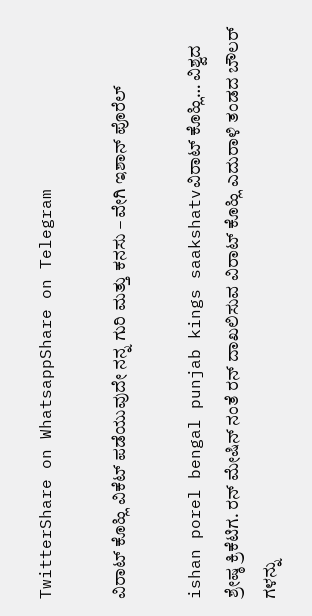TwitterShare on WhatsappShare on Telegram

ವಿರಾಟ್ ಕೊಹ್ಲಿ ವಿಕೆಟ್ ಪಡೆಯುವುದೇ ನನ್ನ ಗುರಿ ಮತ್ತು ಕನಸು – ವೇಗಿ ಇಶಾನ್ ಪೊರೆಲ್

ishan porel bengal punjab kings saakshatvವಿರಾಟ್ ಕೊಹ್ಲಿ… ವಿಶ್ವದ ಶ್ರೇಷ್ಠ ಕ್ರಿಕೆಟಿಗ. ರನ್ ಮೇಷಿನ್ ನಂತೆ ರನ್ ದಾಖಲಿಸುವ ವಿರಾಟ್ ಕೊಹ್ಲಿ ಎದುರಾಳಿ ತಂಡದ ಬೌಲರ್ ಗಳನ್ನು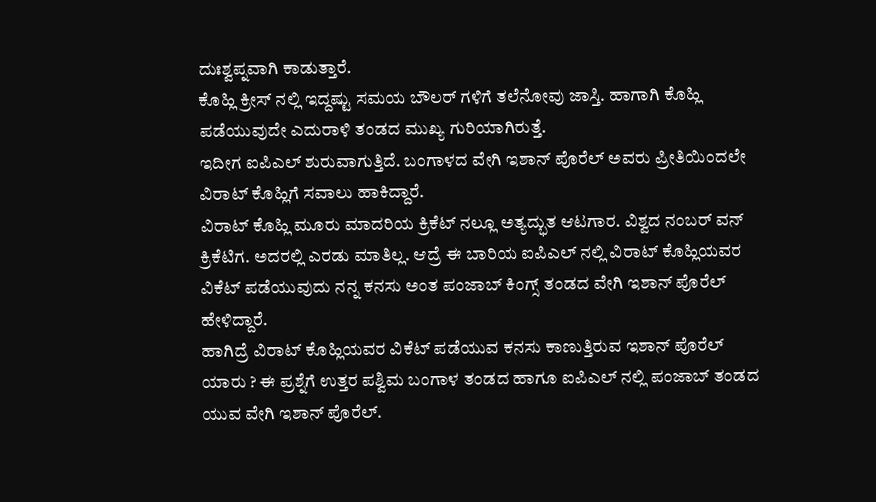ದುಃಶ್ವಪ್ನವಾಗಿ ಕಾಡುತ್ತಾರೆ.
ಕೊಹ್ಲಿ ಕ್ರೀಸ್ ನಲ್ಲಿ ಇದ್ದಷ್ಟು ಸಮಯ ಬೌಲರ್ ಗಳಿಗೆ ತಲೆನೋವು ಜಾಸ್ತಿ. ಹಾಗಾಗಿ ಕೊಹ್ಲಿ ಪಡೆಯುವುದೇ ಎದುರಾಳಿ ತಂಡದ ಮುಖ್ಯ ಗುರಿಯಾಗಿರುತ್ತೆ.
ಇದೀಗ ಐಪಿಎಲ್ ಶುರುವಾಗುತ್ತಿದೆ. ಬಂಗಾಳದ ವೇಗಿ ಇಶಾನ್ ಪೊರೆಲ್ ಅವರು ಪ್ರೀತಿಯಿಂದಲೇ ವಿರಾಟ್ ಕೊಹ್ಲಿಗೆ ಸವಾಲು ಹಾಕಿದ್ದಾರೆ.
ವಿರಾಟ್ ಕೊಹ್ಲಿ ಮೂರು ಮಾದರಿಯ ಕ್ರಿಕೆಟ್ ನಲ್ಲೂ ಅತ್ಯದ್ಭುತ ಆಟಗಾರ. ವಿಶ್ವದ ನಂಬರ್ ವನ್ ಕ್ರಿಕೆಟಿಗ. ಅದರಲ್ಲಿ ಎರಡು ಮಾತಿಲ್ಲ. ಆದ್ರೆ ಈ ಬಾರಿಯ ಐಪಿಎಲ್ ನಲ್ಲಿ ವಿರಾಟ್ ಕೊಹ್ಲಿಯವರ ವಿಕೆಟ್ ಪಡೆಯುವುದು ನನ್ನ ಕನಸು ಅಂತ ಪಂಜಾಬ್ ಕಿಂಗ್ಸ್ ತಂಡದ ವೇಗಿ ಇಶಾನ್ ಪೊರೆಲ್ ಹೇಳಿದ್ದಾರೆ.
ಹಾಗಿದ್ರೆ ವಿರಾಟ್ ಕೊಹ್ಲಿಯವರ ವಿಕೆಟ್ ಪಡೆಯುವ ಕನಸು ಕಾಣುತ್ತಿರುವ ಇಶಾನ್ ಪೊರೆಲ್ ಯಾರು ? ಈ ಪ್ರಶ್ನೆಗೆ ಉತ್ತರ ಪಶ್ವಿಮ ಬಂಗಾಳ ತಂಡದ ಹಾಗೂ ಐಪಿಎಲ್ ನಲ್ಲಿ ಪಂಜಾಬ್ ತಂಡದ ಯುವ ವೇಗಿ ಇಶಾನ್ ಪೊರೆಲ್.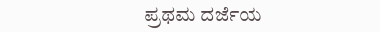ಪ್ರಥಮ ದರ್ಜೆಯ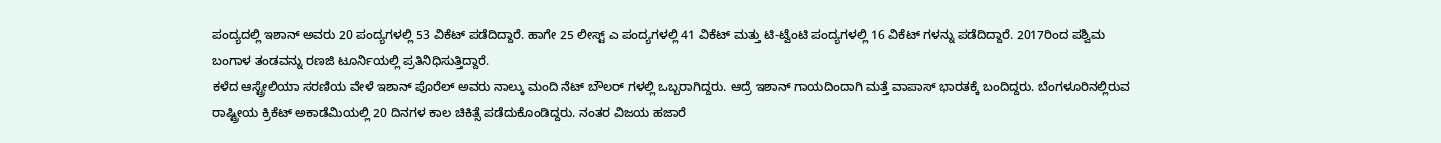ಪಂದ್ಯದಲ್ಲಿ ಇಶಾನ್ ಅವರು 20 ಪಂದ್ಯಗಳಲ್ಲಿ 53 ವಿಕೆಟ್ ಪಡೆದಿದ್ದಾರೆ. ಹಾಗೇ 25 ಲೀಸ್ಟ್ ಎ ಪಂದ್ಯಗಳಲ್ಲಿ 41 ವಿಕೆಟ್ ಮತ್ತು ಟಿ-ಟ್ವೆಂಟಿ ಪಂದ್ಯಗಳಲ್ಲಿ 16 ವಿಕೆಟ್ ಗಳನ್ನು ಪಡೆದಿದ್ದಾರೆ. 2017ರಿಂದ ಪಶ್ವಿಮ ಬಂಗಾಳ ತಂಡವನ್ನು ರಣಜಿ ಟೂರ್ನಿಯಲ್ಲಿ ಪ್ರತಿನಿಧಿಸುತ್ತಿದ್ದಾರೆ.
ಕಳೆದ ಆಸ್ಟ್ರೇಲಿಯಾ ಸರಣಿಯ ವೇಳೆ ಇಶಾನ್ ಪೊರೆಲ್ ಅವರು ನಾಲ್ಕು ಮಂದಿ ನೆಟ್ ಬೌಲರ್ ಗಳಲ್ಲಿ ಒಬ್ಬರಾಗಿದ್ದರು. ಆದ್ರೆ ಇಶಾನ್ ಗಾಯದಿಂದಾಗಿ ಮತ್ತೆ ವಾಪಾಸ್ ಭಾರತಕ್ಕೆ ಬಂದಿದ್ದರು. ಬೆಂಗಳೂರಿನಲ್ಲಿರುವ ರಾಷ್ಟ್ರೀಯ ಕ್ರಿಕೆಟ್ ಅಕಾಡೆಮಿಯಲ್ಲಿ 20 ದಿನಗಳ ಕಾಲ ಚಿಕಿತ್ಸೆ ಪಡೆದುಕೊಂಡಿದ್ದರು. ನಂತರ ವಿಜಯ ಹಜಾರೆ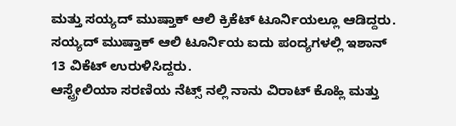ಮತ್ತು ಸಯ್ಯದ್ ಮುಷ್ತಾಕ್ ಆಲಿ ಕ್ರಿಕೆಟ್ ಟೂರ್ನಿಯಲ್ಲೂ ಆಡಿದ್ದರು. ಸಯ್ಯದ್ ಮುಷ್ತಾಕ್ ಆಲಿ ಟೂರ್ನಿಯ ಐದು ಪಂದ್ಯಗಳಲ್ಲಿ ಇಶಾನ್ 13 ವಿಕೆಟ್ ಉರುಳಿಸಿದ್ದರು.
ಆಸ್ಟ್ರೇಲಿಯಾ ಸರಣಿಯ ನೆಟ್ಸ್ ನಲ್ಲಿ ನಾನು ವಿರಾಟ್ ಕೊಹ್ಲಿ ಮತ್ತು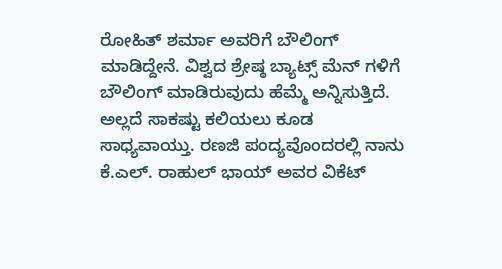ರೋಹಿತ್ ಶರ್ಮಾ ಅವರಿಗೆ ಬೌಲಿಂಗ್ ಮಾಡಿದ್ದೇನೆ. ವಿಶ್ವದ ಶ್ರೇಷ್ಠ ಬ್ಯಾಟ್ಸ್ ಮೆನ್ ಗಳಿಗೆ ಬೌಲಿಂಗ್ ಮಾಡಿರುವುದು ಹೆಮ್ಮೆ ಅನ್ನಿಸುತ್ತಿದೆ. ಅಲ್ಲದೆ ಸಾಕಷ್ಟು ಕಲಿಯಲು ಕೂಡ ಸಾಧ್ಯವಾಯ್ತು. ರಣಜಿ ಪಂದ್ಯವೊಂದರಲ್ಲಿ ನಾನು ಕೆ.ಎಲ್. ರಾಹುಲ್ ಭಾಯ್ ಅವರ ವಿಕೆಟ್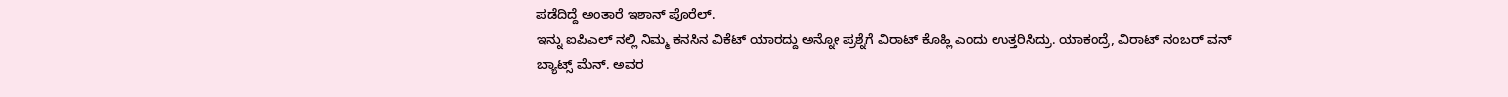ಪಡೆದಿದ್ದೆ ಅಂತಾರೆ ಇಶಾನ್ ಪೊರೆಲ್.
ಇನ್ನು ಐಪಿಎಲ್ ನಲ್ಲಿ ನಿಮ್ಮ ಕನಸಿನ ವಿಕೆಟ್ ಯಾರದ್ದು ಅನ್ನೋ ಪ್ರಶ್ನೆಗೆ ವಿರಾಟ್ ಕೊಹ್ಲಿ ಎಂದು ಉತ್ತರಿಸಿದ್ರು. ಯಾಕಂದ್ರೆ, ವಿರಾಟ್ ನಂಬರ್ ವನ್ ಬ್ಯಾಟ್ಸ್ ಮೆನ್. ಅವರ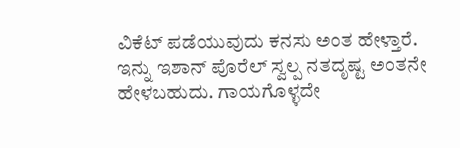ವಿಕೆಟ್ ಪಡೆಯುವುದು ಕನಸು ಅಂತ ಹೇಳ್ತಾರೆ.
ಇನ್ನು ಇಶಾನ್ ಪೊರೆಲ್ ಸ್ವಲ್ಪ ನತದೃಷ್ಟ ಅಂತನೇ ಹೇಳಬಹುದು. ಗಾಯಗೊಳ್ಳದೇ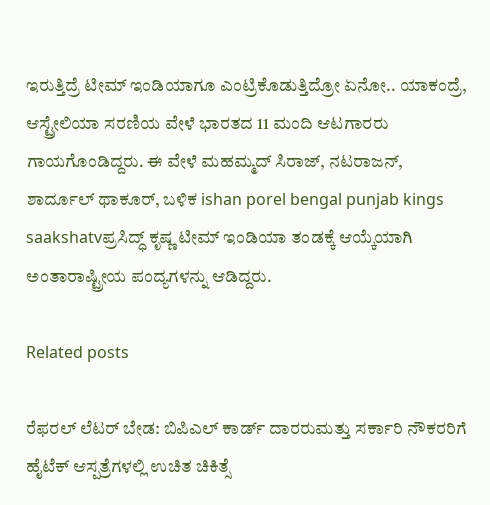ಇರುತ್ತಿದ್ರೆ ಟೀಮ್ ಇಂಡಿಯಾಗೂ ಎಂಟ್ರಿಕೊಡುತ್ತಿದ್ರೋ ಏನೋ.. ಯಾಕಂದ್ರೆ, ಆಸ್ಟ್ರೇಲಿಯಾ ಸರಣಿಯ ವೇಳೆ ಭಾರತದ 11 ಮಂದಿ ಆಟಗಾರರು ಗಾಯಗೊಂಡಿದ್ದರು. ಈ ವೇಳೆ ಮಹಮ್ಮದ್ ಸಿರಾಜ್, ನಟರಾಜನ್, ಶಾರ್ದೂಲ್ ಥಾಕೂರ್, ಬಳಿಕ ishan porel bengal punjab kings saakshatvಪ್ರಸಿದ್ಧ್ ಕೃಷ್ಣ ಟೀಮ್ ಇಂಡಿಯಾ ತಂಡಕ್ಕೆ ಆಯ್ಕೆಯಾಗಿ ಅಂತಾರಾಷ್ಟ್ರೀಯ ಪಂದ್ಯಗಳನ್ನು ಆಡಿದ್ದರು.

Related posts

ರೆಫರಲ್ ಲೆಟರ್ ಬೇಡ: ಬಿಪಿಎಲ್ ಕಾರ್ಡ್ ದಾರರುಮತ್ತು ಸರ್ಕಾರಿ ನೌಕರರಿಗೆ ಹೈಟೆಕ್ ಆಸ್ಪತ್ರೆಗಳಲ್ಲಿ ಉಚಿತ ಚಿಕಿತ್ಸೆ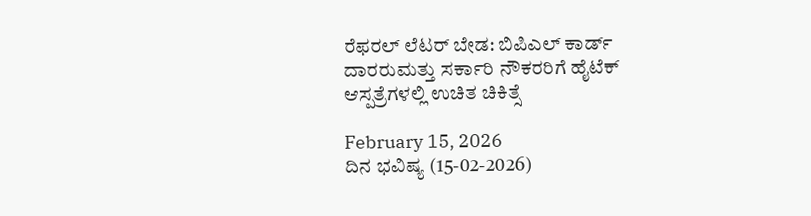ರೆಫರಲ್ ಲೆಟರ್ ಬೇಡ: ಬಿಪಿಎಲ್ ಕಾರ್ಡ್ ದಾರರುಮತ್ತು ಸರ್ಕಾರಿ ನೌಕರರಿಗೆ ಹೈಟೆಕ್ ಆಸ್ಪತ್ರೆಗಳಲ್ಲಿ ಉಚಿತ ಚಿಕಿತ್ಸೆ

February 15, 2026
ದಿನ ಭವಿಷ್ಯ (15-02-2026)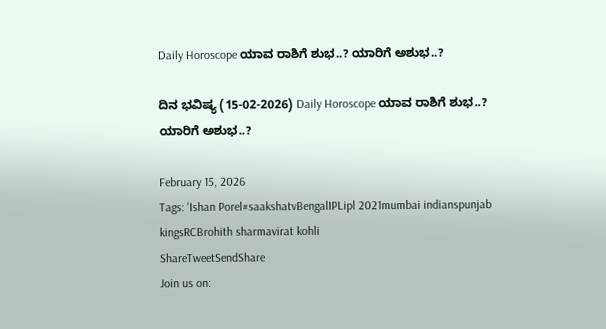Daily Horoscope ಯಾವ ರಾಶಿಗೆ ಶುಭ..? ಯಾರಿಗೆ ಅಶುಭ..?

ದಿನ ಭವಿಷ್ಯ (15-02-2026) Daily Horoscope ಯಾವ ರಾಶಿಗೆ ಶುಭ..? ಯಾರಿಗೆ ಅಶುಭ..?

February 15, 2026
Tags: 'Ishan Porel#saakshatvBengalIPLipl 2021mumbai indianspunjab kingsRCBrohith sharmavirat kohli
ShareTweetSendShare
Join us on: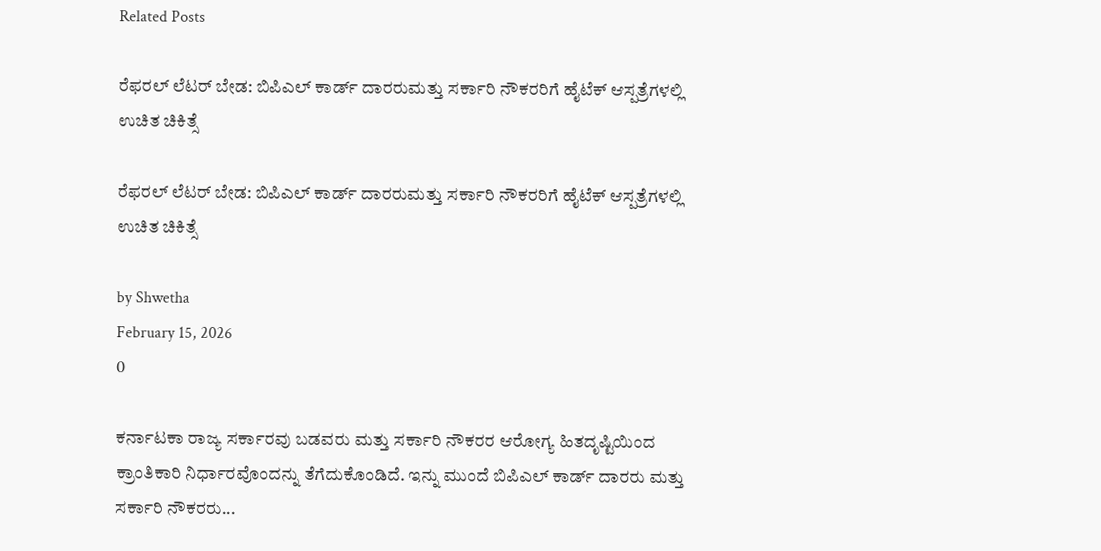Related Posts

ರೆಫರಲ್ ಲೆಟರ್ ಬೇಡ: ಬಿಪಿಎಲ್ ಕಾರ್ಡ್ ದಾರರುಮತ್ತು ಸರ್ಕಾರಿ ನೌಕರರಿಗೆ ಹೈಟೆಕ್ ಆಸ್ಪತ್ರೆಗಳಲ್ಲಿ ಉಚಿತ ಚಿಕಿತ್ಸೆ

ರೆಫರಲ್ ಲೆಟರ್ ಬೇಡ: ಬಿಪಿಎಲ್ ಕಾರ್ಡ್ ದಾರರುಮತ್ತು ಸರ್ಕಾರಿ ನೌಕರರಿಗೆ ಹೈಟೆಕ್ ಆಸ್ಪತ್ರೆಗಳಲ್ಲಿ ಉಚಿತ ಚಿಕಿತ್ಸೆ

by Shwetha
February 15, 2026
0

ಕರ್ನಾಟಕಾ ರಾಜ್ಯ ಸರ್ಕಾರವು ಬಡವರು ಮತ್ತು ಸರ್ಕಾರಿ ನೌಕರರ ಆರೋಗ್ಯ ಹಿತದೃಷ್ಟಿಯಿಂದ ಕ್ರಾಂತಿಕಾರಿ ನಿರ್ಧಾರವೊಂದನ್ನು ತೆಗೆದುಕೊಂಡಿದೆ. ಇನ್ನು ಮುಂದೆ ಬಿಪಿಎಲ್ ಕಾರ್ಡ್ ದಾರರು ಮತ್ತು ಸರ್ಕಾರಿ ನೌಕರರು...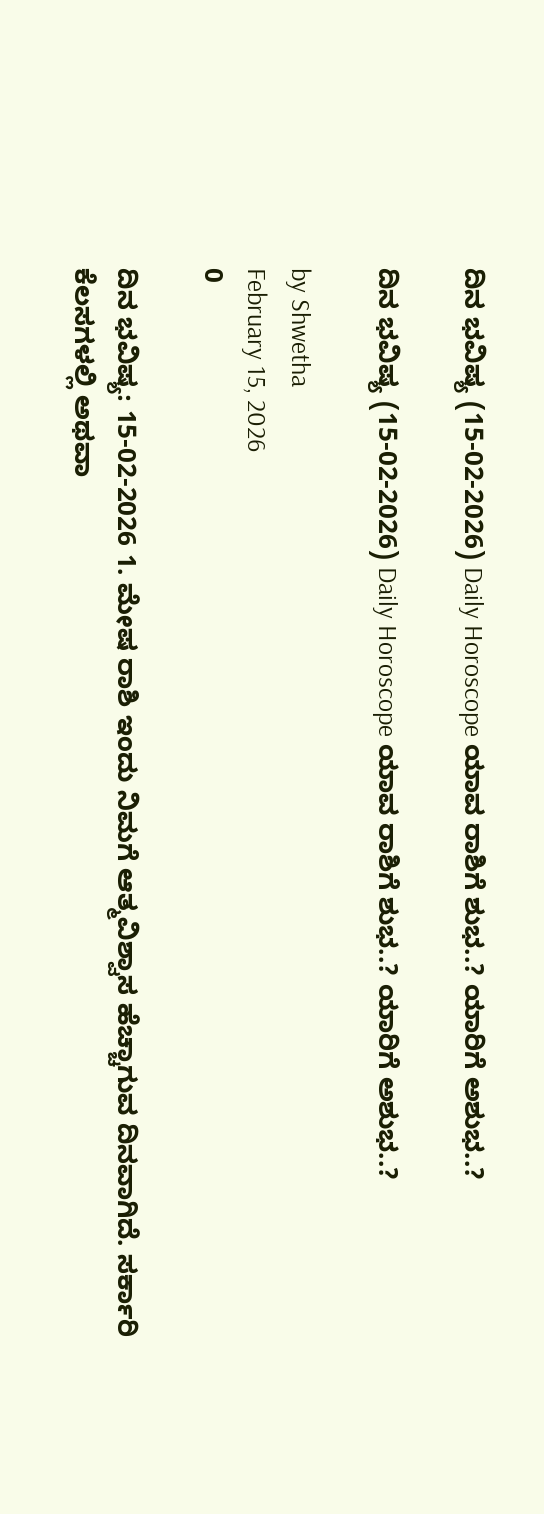ದಿನ ಭವಿಷ್ಯ (15-02-2026) Daily Horoscope ಯಾವ ರಾಶಿಗೆ ಶುಭ..? ಯಾರಿಗೆ ಅಶುಭ..?

ದಿನ ಭವಿಷ್ಯ (15-02-2026) Daily Horoscope ಯಾವ ರಾಶಿಗೆ ಶುಭ..? ಯಾರಿಗೆ ಅಶುಭ..?

by Shwetha
February 15, 2026
0

ದಿನ ಭವಿಷ್ಯ: 15-02-2026 1. ಮೇಷ ರಾಶಿ ಇಂದು ನಿಮಗೆ ಆತ್ಮವಿಶ್ವಾಸ ಹೆಚ್ಚಾಗುವ ದಿನವಾಗಿದೆ. ಸರ್ಕಾರಿ ಕೆಲಸಗಳಲ್ಲಿ ಅಥವಾ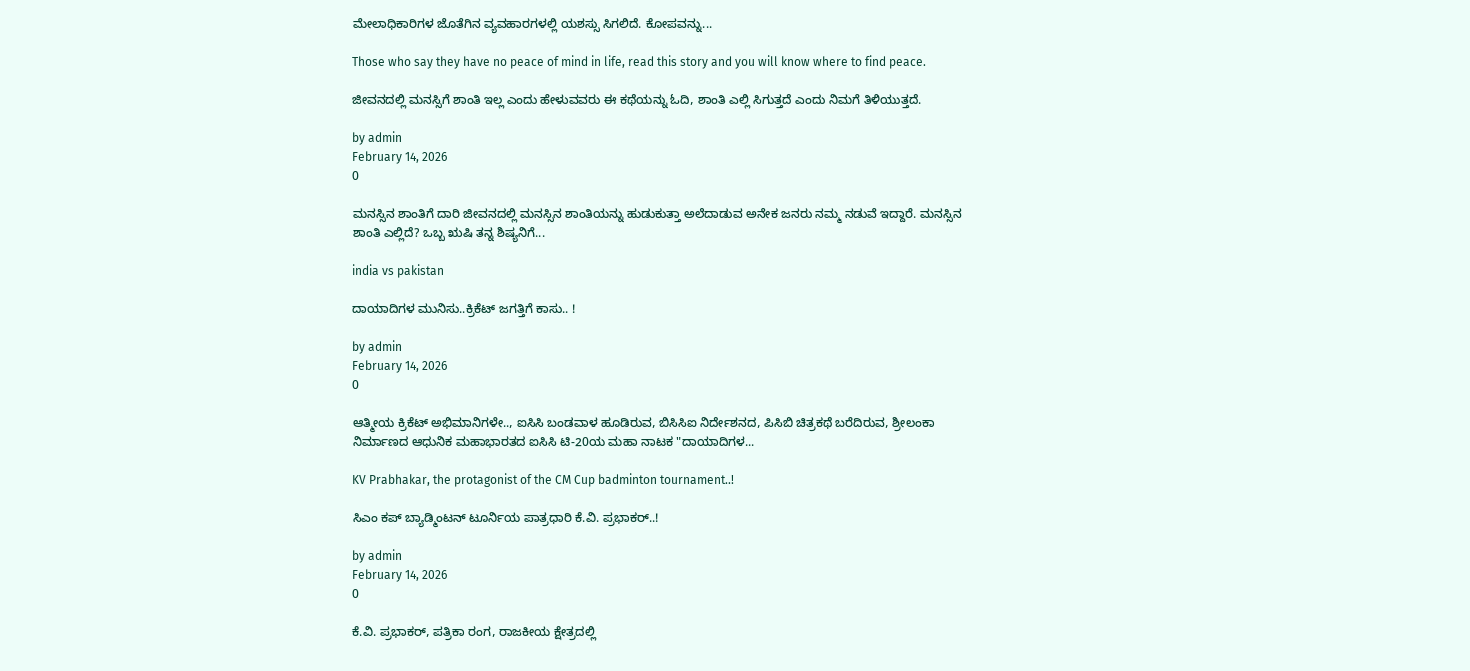ಮೇಲಾಧಿಕಾರಿಗಳ ಜೊತೆಗಿನ ವ್ಯವಹಾರಗಳಲ್ಲಿ ಯಶಸ್ಸು ಸಿಗಲಿದೆ. ಕೋಪವನ್ನು...

Those who say they have no peace of mind in life, read this story and you will know where to find peace.

ಜೀವನದಲ್ಲಿ ಮನಸ್ಸಿಗೆ ಶಾಂತಿ ಇಲ್ಲ ಎಂದು ಹೇಳುವವರು ಈ ಕಥೆಯನ್ನು ಓದಿ, ಶಾಂತಿ ಎಲ್ಲಿ ಸಿಗುತ್ತದೆ ಎಂದು ನಿಮಗೆ ತಿಳಿಯುತ್ತದೆ.

by admin
February 14, 2026
0

ಮನಸ್ಸಿನ ಶಾಂತಿಗೆ ದಾರಿ ಜೀವನದಲ್ಲಿ ಮನಸ್ಸಿನ ಶಾಂತಿಯನ್ನು ಹುಡುಕುತ್ತಾ ಅಲೆದಾಡುವ ಅನೇಕ ಜನರು ನಮ್ಮ ನಡುವೆ ಇದ್ದಾರೆ. ಮನಸ್ಸಿನ ಶಾಂತಿ ಎಲ್ಲಿದೆ? ಒಬ್ಬ ಋಷಿ ತನ್ನ ಶಿಷ್ಯನಿಗೆ...

india vs pakistan

ದಾಯಾದಿಗಳ ಮುನಿಸು..ಕ್ರಿಕೆಟ್ ಜಗತ್ತಿಗೆ ಕಾಸು.. !

by admin
February 14, 2026
0

ಆತ್ಮೀಯ ಕ್ರಿಕೆಟ್ ಅಭಿಮಾನಿಗಳೇ.., ಐಸಿಸಿ ಬಂಡವಾಳ ಹೂಡಿರುವ, ಬಿಸಿಸಿಐ ನಿರ್ದೇಶನದ, ಪಿಸಿಬಿ ಚಿತ್ರಕಥೆ ಬರೆದಿರುವ, ಶ್ರೀಲಂಕಾ ನಿರ್ಮಾಣದ ಆಧುನಿಕ ಮಹಾಭಾರತದ ಐಸಿಸಿ ಟಿ-20ಯ ಮಹಾ ನಾಟಕ "ದಾಯಾದಿಗಳ...

KV Prabhakar, the protagonist of the CM Cup badminton tournament..!

ಸಿಎಂ ಕಪ್ ಬ್ಯಾಡ್ಮಿಂಟನ್ ಟೂರ್ನಿಯ ಪಾತ್ರಧಾರಿ ಕೆ.ವಿ. ಪ್ರಭಾಕರ್..!

by admin
February 14, 2026
0

ಕೆ.ವಿ. ಪ್ರಭಾಕರ್, ಪತ್ರಿಕಾ ರಂಗ, ರಾಜಕೀಯ ಕ್ಷೇತ್ರದಲ್ಲಿ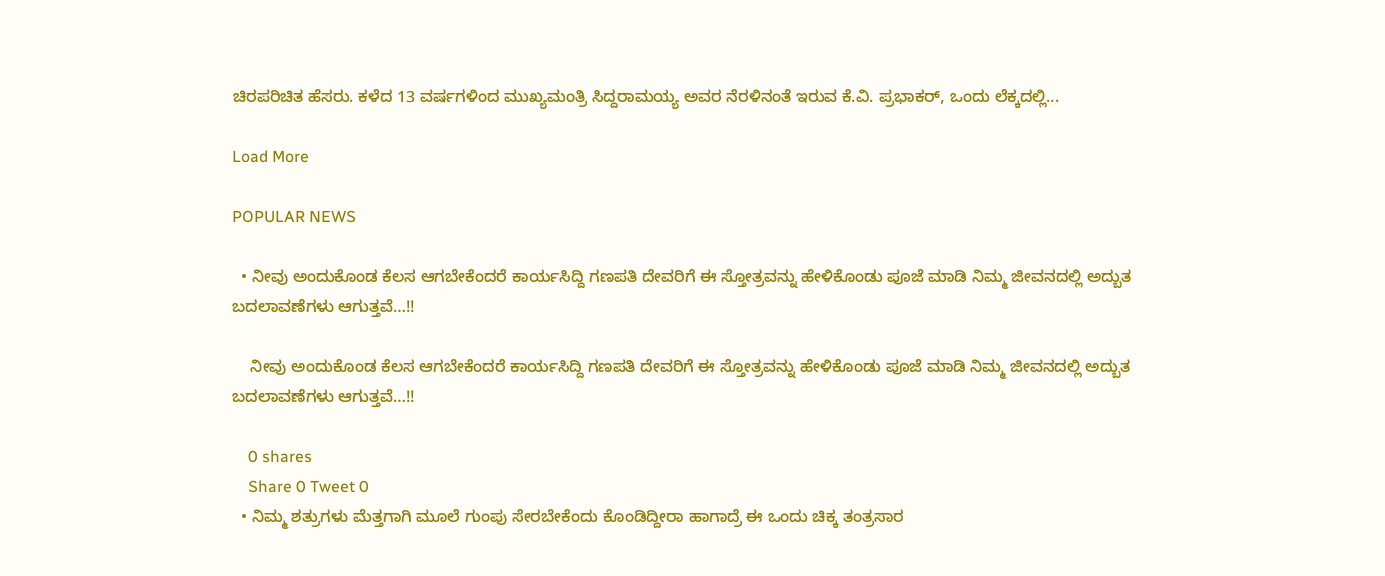ಚಿರಪರಿಚಿತ ಹೆಸರು. ಕಳೆದ 13 ವರ್ಷಗಳಿಂದ ಮುಖ್ಯಮಂತ್ರಿ ಸಿದ್ದರಾಮಯ್ಯ ಅವರ ನೆರಳಿನಂತೆ ಇರುವ ಕೆ.ವಿ. ಪ್ರಭಾಕರ್, ಒಂದು ಲೆಕ್ಕದಲ್ಲಿ...

Load More

POPULAR NEWS

  • ನೀವು ಅಂದುಕೊಂಡ ಕೆಲಸ ಆಗಬೇಕೆಂದರೆ ಕಾರ್ಯಸಿದ್ದಿ ಗಣಪತಿ ದೇವರಿಗೆ ಈ ಸ್ತೋತ್ರವನ್ನು ಹೇಳಿಕೊಂಡು ಪೂಜೆ ಮಾಡಿ ನಿಮ್ಮ ಜೀವನದಲ್ಲಿ ಅದ್ಬುತ ಬದಲಾವಣೆಗಳು ಆಗುತ್ತವೆ…!!

    ನೀವು ಅಂದುಕೊಂಡ ಕೆಲಸ ಆಗಬೇಕೆಂದರೆ ಕಾರ್ಯಸಿದ್ದಿ ಗಣಪತಿ ದೇವರಿಗೆ ಈ ಸ್ತೋತ್ರವನ್ನು ಹೇಳಿಕೊಂಡು ಪೂಜೆ ಮಾಡಿ ನಿಮ್ಮ ಜೀವನದಲ್ಲಿ ಅದ್ಬುತ ಬದಲಾವಣೆಗಳು ಆಗುತ್ತವೆ…!!

    0 shares
    Share 0 Tweet 0
  • ನಿಮ್ಮ ಶತ್ರುಗಳು ಮೆತ್ತಗಾಗಿ ಮೂಲೆ ಗುಂಪು ಸೇರಬೇಕೆಂದು ಕೊಂಡಿದ್ದೀರಾ ಹಾಗಾದ್ರೆ ಈ ಒಂದು ಚಿಕ್ಕ ತಂತ್ರಸಾರ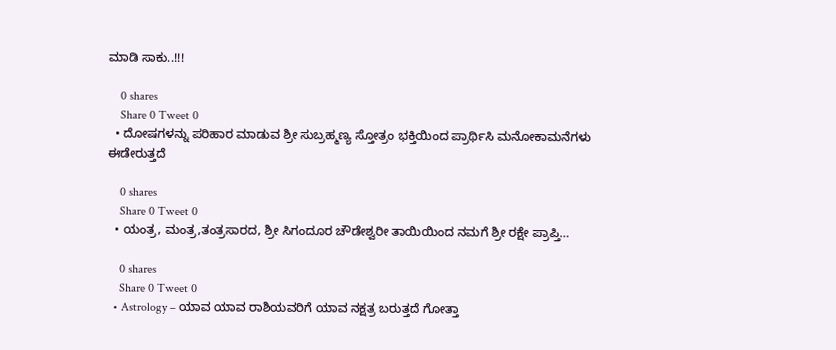ಮಾಡಿ ಸಾಕು..!!!

    0 shares
    Share 0 Tweet 0
  • ದೋಷಗಳನ್ನು ಪರಿಹಾರ ಮಾಡುವ ಶ್ರೀ ಸುಬ್ರಹ್ಮಣ್ಯ ಸ್ತೋತ್ರಂ ಭಕ್ತಿಯಿಂದ ಪ್ರಾರ್ಥಿಸಿ ಮನೋಕಾಮನೆಗಳು ಈಡೇರುತ್ತದೆ

    0 shares
    Share 0 Tweet 0
  • ಯಂತ್ರ, ಮಂತ್ರ,ತಂತ್ರಸಾರದ, ಶ್ರೀ ಸಿಗಂದೂರ ಚೌಡೇಶ್ವರೀ ತಾಯಿಯಿಂದ ನಮಗೆ ಶ್ರೀ ರಕ್ಷೇ ಪ್ರಾಪ್ತಿ…

    0 shares
    Share 0 Tweet 0
  • Astrology – ಯಾವ ಯಾವ ರಾಶಿಯವರಿಗೆ ಯಾವ ನಕ್ಷತ್ರ ಬರುತ್ತದೆ ಗೋತ್ತಾ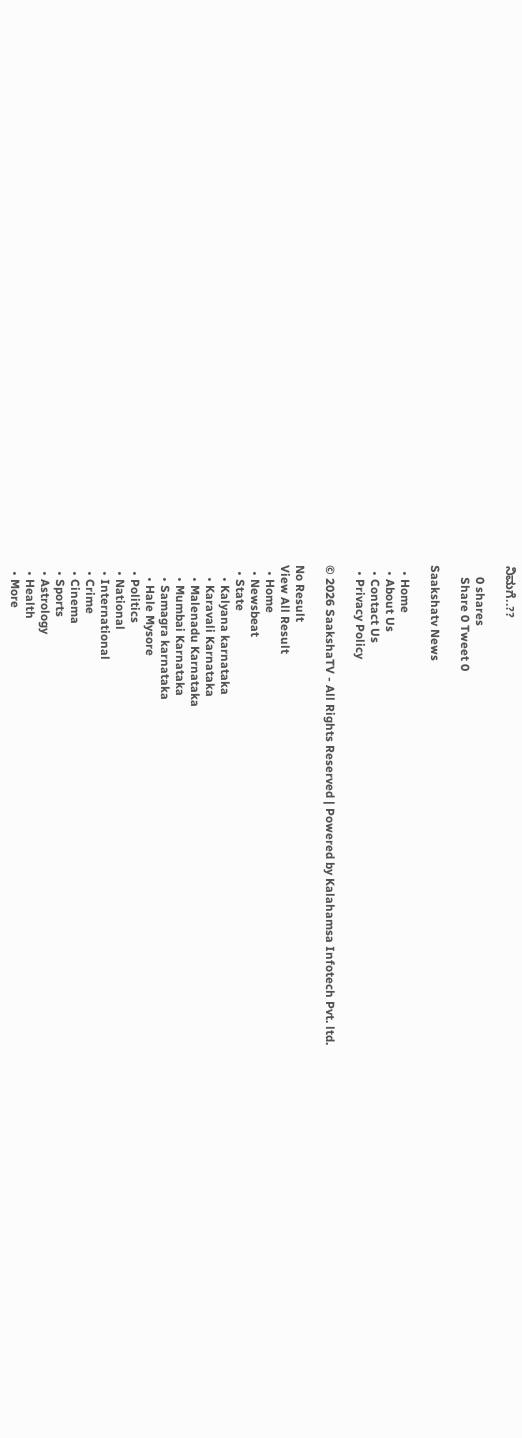ನಿಮಗೆ..??

    0 shares
    Share 0 Tweet 0

Saakshatv News

  • Home
  • About Us
  • Contact Us
  • Privacy Policy

© 2026 SaakshaTV - All Rights Reserved | Powered by Kalahamsa Infotech Pvt. ltd.

No Result
View All Result
  • Home
  • Newsbeat
  • State
    • Kalyana karnataka
    • Karavali Karnataka
    • Malenadu Karnataka
    • Mumbai Karnataka
    • Samagra karnataka
    • Hale Mysore
  • Politics
  • National
  • International
  • Crime
  • Cinema
  • Sports
  • Astrology
  • Health
  • More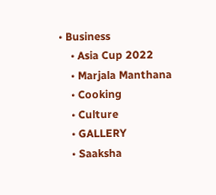• Business
    • Asia Cup 2022
    • Marjala Manthana
    • Cooking
    • Culture
    • GALLERY
    • Saaksha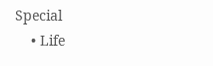Special
    • Life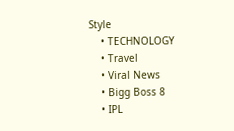Style
    • TECHNOLOGY
    • Travel
    • Viral News
    • Bigg Boss 8
    • IPL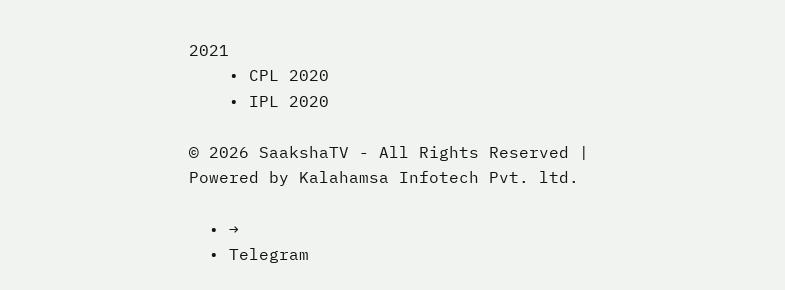2021
    • CPL 2020
    • IPL 2020

© 2026 SaakshaTV - All Rights Reserved | Powered by Kalahamsa Infotech Pvt. ltd.

  • →
  • Telegram